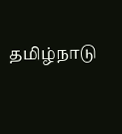தமிழ்நாடு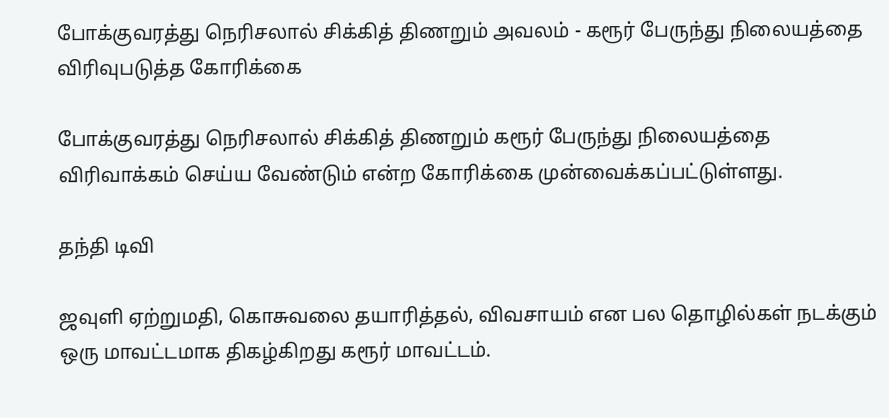போக்குவரத்து நெரிசலால் சிக்கித் திணறும் அவலம் - கரூர் பேருந்து நிலையத்தை விரிவுபடுத்த கோரிக்கை

போக்குவரத்து நெரிசலால் சிக்கித் திணறும் கரூர் பேருந்து நிலையத்தை விரிவாக்கம் செய்ய வேண்டும் என்ற கோரிக்கை முன்வைக்கப்பட்டுள்ளது.

தந்தி டிவி

ஜவுளி ஏற்றுமதி, கொசுவலை தயாரித்தல், விவசாயம் என பல தொழில்கள் நடக்கும் ஒரு மாவட்டமாக திகழ்கிறது கரூர் மாவட்டம்.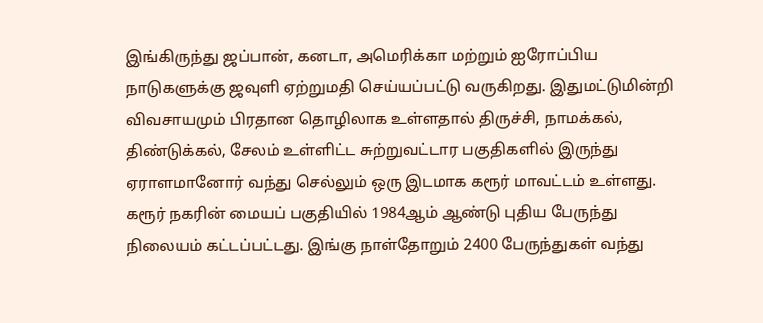இங்கிருந்து ஜப்பான், கனடா, அமெரிக்கா மற்றும் ஐரோப்பிய நாடுகளுக்கு ஜவுளி ஏற்றுமதி செய்யப்பட்டு வருகிறது. இதுமட்டுமின்றி விவசாயமும் பிரதான தொழிலாக உள்ளதால் திருச்சி, நாமக்கல், திண்டுக்கல், சேலம் உள்ளிட்ட சுற்றுவட்டார பகுதிகளில் இருந்து ஏராளமானோர் வந்து செல்லும் ஒரு இடமாக கரூர் மாவட்டம் உள்ளது. கரூர் நகரின் மையப் பகுதியில் 1984ஆம் ஆண்டு புதிய பேருந்து நிலையம் கட்டப்பட்டது. இங்கு நாள்தோறும் 2400 பேருந்துகள் வந்து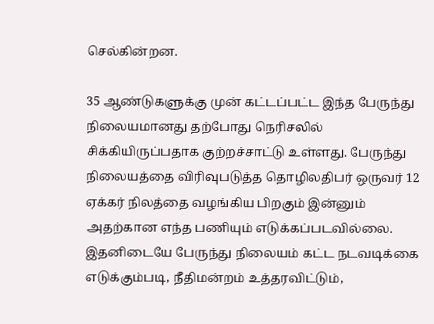செல்கின்றன.

35 ஆண்டுகளுக்கு முன் கட்டப்பட்ட இந்த பேருந்து நிலையமானது தற்போது நெரிசலில் சிக்கியிருப்பதாக குற்றச்சாட்டு உள்ளது. பேருந்து நிலையத்தை விரிவுபடுத்த தொழிலதிபர் ஒருவர் 12 ஏக்கர் நிலத்தை வழங்கிய பிறகும் இன்னும் அதற்கான எந்த பணியும் எடுக்கப்படவில்லை. இதனிடையே பேருந்து நிலையம் கட்ட நடவடிக்கை எடுக்கும்படி, நீதிமன்றம் உத்தரவிட்டும்,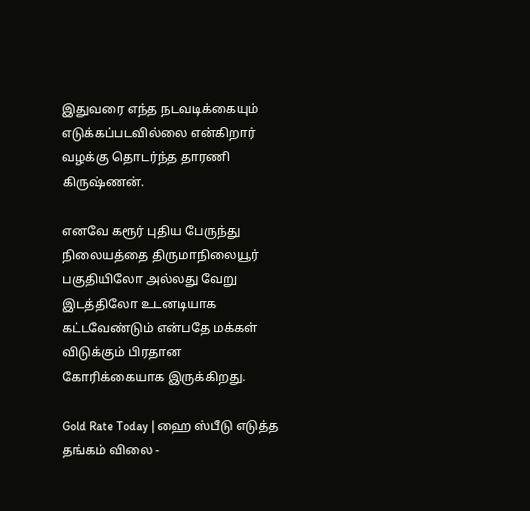இதுவரை எந்த நடவடிக்கையும் எடுக்கப்படவில்லை என்கிறார் வழக்கு தொடர்ந்த தாரணி கிருஷ்ணன்.

எனவே கரூர் புதிய பேருந்து நிலையத்தை திருமாநிலையூர் பகுதியிலோ அல்லது வேறு இடத்திலோ உடனடியாக கட்டவேண்டும் என்பதே மக்கள் விடுக்கும் பிரதான கோரிக்கையாக இருக்கிறது.

Gold Rate Today | ஹை ஸ்பீடு எடுத்த தங்கம் விலை -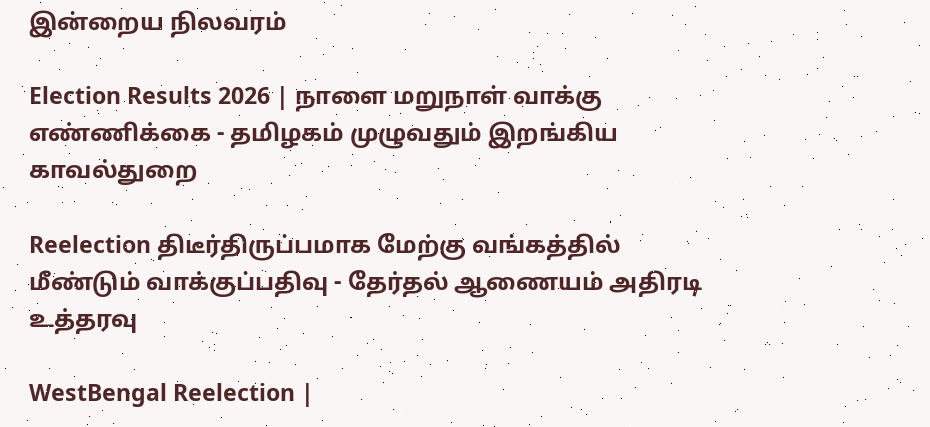இன்றைய நிலவரம்

Election Results 2026 | நாளை மறுநாள் வாக்கு எண்ணிக்கை - தமிழகம் முழுவதும் இறங்கிய காவல்துறை

Reelection திடீர்திருப்பமாக மேற்கு வங்கத்தில் மீண்டும் வாக்குப்பதிவு - தேர்தல் ஆணையம் அதிரடி உத்தரவு

WestBengal Reelection |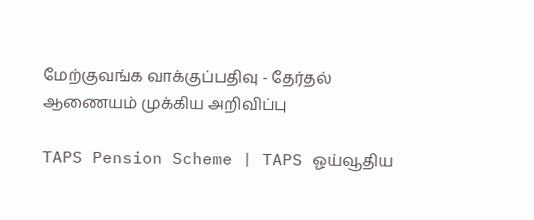மேற்குவங்க வாக்குப்பதிவு - தேர்தல் ஆணையம் முக்கிய அறிவிப்பு

TAPS Pension Scheme | TAPS ஓய்வூதிய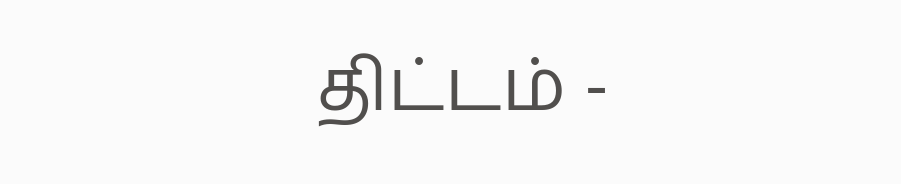திட்டம் -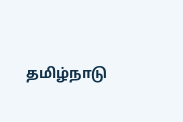தமிழ்நாடு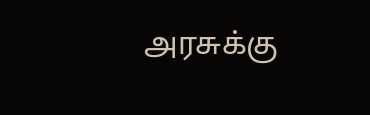அரசுக்கு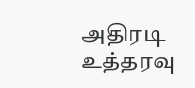அதிரடி உத்தரவு